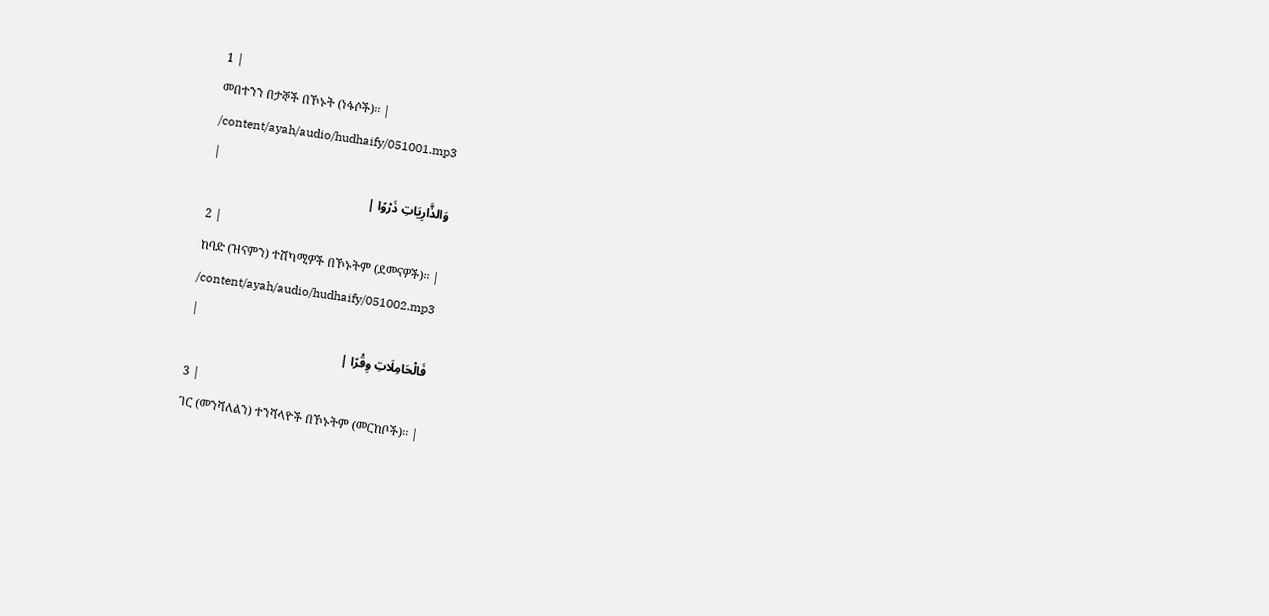1 |
መበተንን በታኞች በኾኑት (ነፋሶች)፡፡ |
/content/ayah/audio/hudhaify/051001.mp3
|
وَالذَّارِيَاتِ ذَرْوًا |
2 |
ከባድ (ዝናምን) ተሸካሚዎች በኾኑትም (ደመናዎች)፡፡ |
/content/ayah/audio/hudhaify/051002.mp3
|
فَالْحَامِلَاتِ وِقْرًا |
3 |
ገር (መንሻለልን) ተንሻላዮች በኾኑትም (መርከቦች)፡፡ |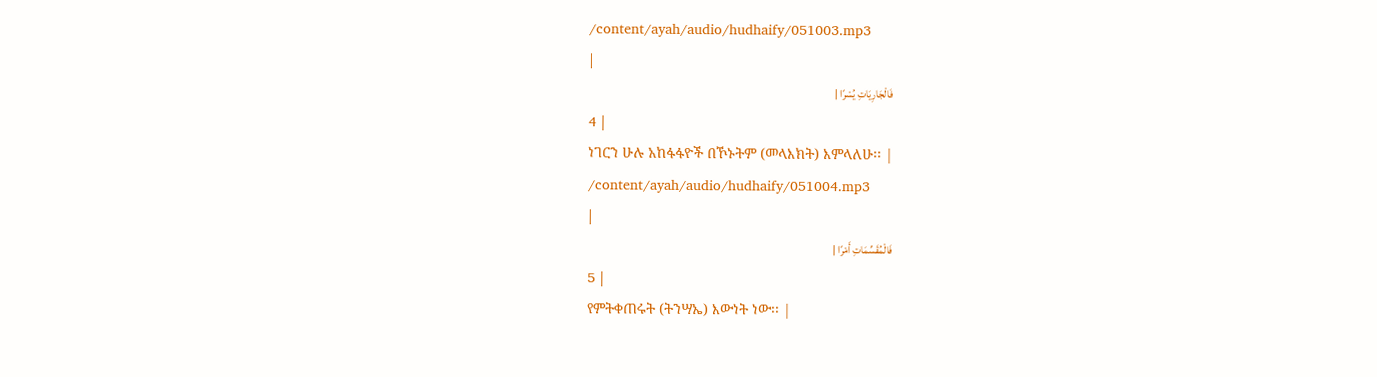/content/ayah/audio/hudhaify/051003.mp3
|
فَالْجَارِيَاتِ يُسْرًا |
4 |
ነገርን ሁሉ አከፋፋዮች በኾኑትም (መላእክት) እምላለሁ፡፡ |
/content/ayah/audio/hudhaify/051004.mp3
|
فَالْمُقَسِّمَاتِ أَمْرًا |
5 |
የምትቀጠሩት (ትንሣኤ) እውነት ነው፡፡ |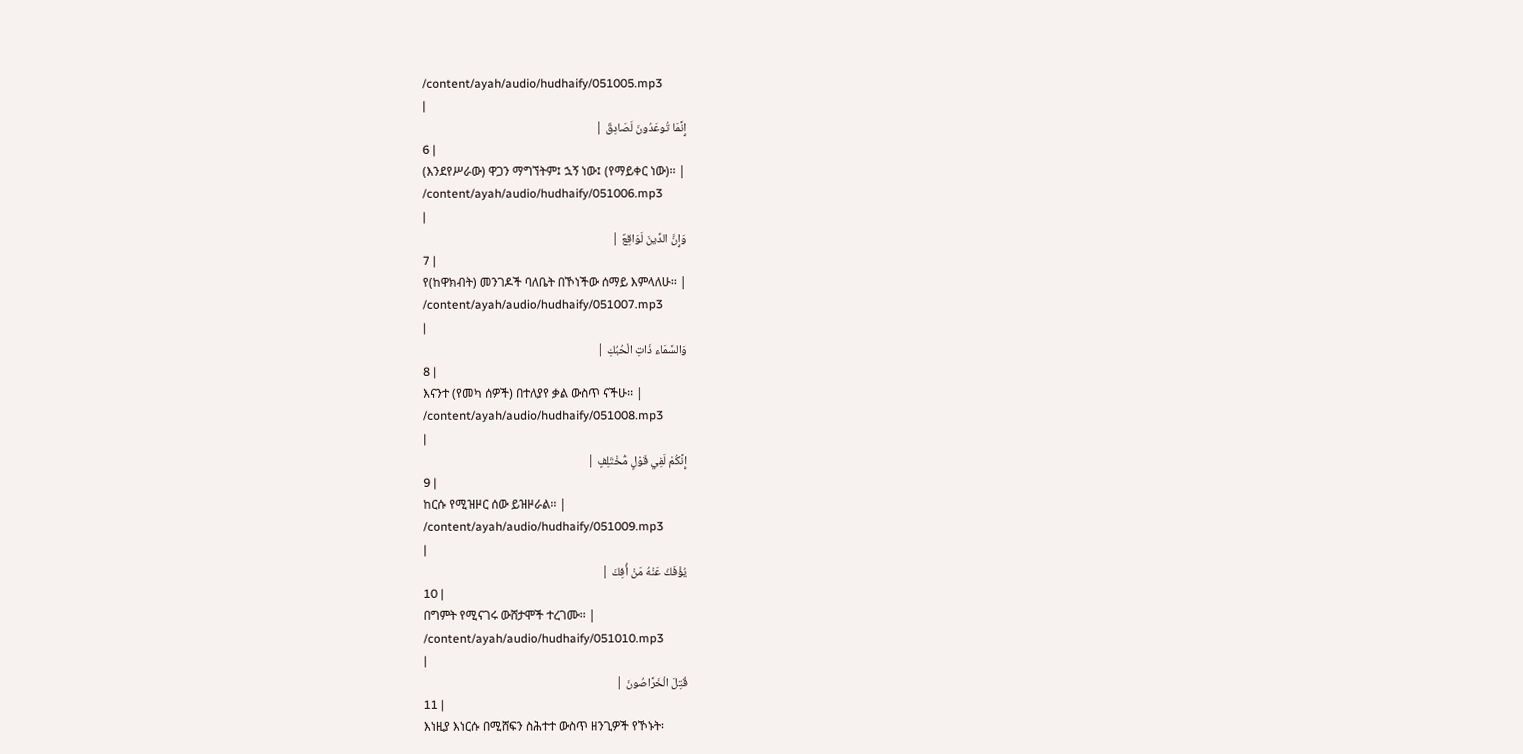/content/ayah/audio/hudhaify/051005.mp3
|
إِنَّمَا تُوعَدُونَ لَصَادِقٌ |
6 |
(እንደየሥራው) ዋጋን ማግኘትም፤ ኋኝ ነው፤ (የማይቀር ነው)፡፡ |
/content/ayah/audio/hudhaify/051006.mp3
|
وَإِنَّ الدِّينَ لَوَاقِعٌ |
7 |
የ(ከዋክብት) መንገዶች ባለቤት በኾነችው ሰማይ እምላለሁ፡፡ |
/content/ayah/audio/hudhaify/051007.mp3
|
وَالسَّمَاء ذَاتِ الْحُبُكِ |
8 |
እናንተ (የመካ ሰዎች) በተለያየ ቃል ውስጥ ናችሁ፡፡ |
/content/ayah/audio/hudhaify/051008.mp3
|
إِنَّكُمْ لَفِي قَوْلٍ مُّخْتَلِفٍ |
9 |
ከርሱ የሚዝዞር ሰው ይዝዞራል፡፡ |
/content/ayah/audio/hudhaify/051009.mp3
|
يُؤْفَكُ عَنْهُ مَنْ أُفِكَ |
10 |
በግምት የሚናገሩ ውሸታሞች ተረገሙ፡፡ |
/content/ayah/audio/hudhaify/051010.mp3
|
قُتِلَ الْخَرَّاصُونَ |
11 |
እነዚያ እነርሱ በሚሸፍን ስሕተተ ውስጥ ዘንጊዎች የኾኑት፡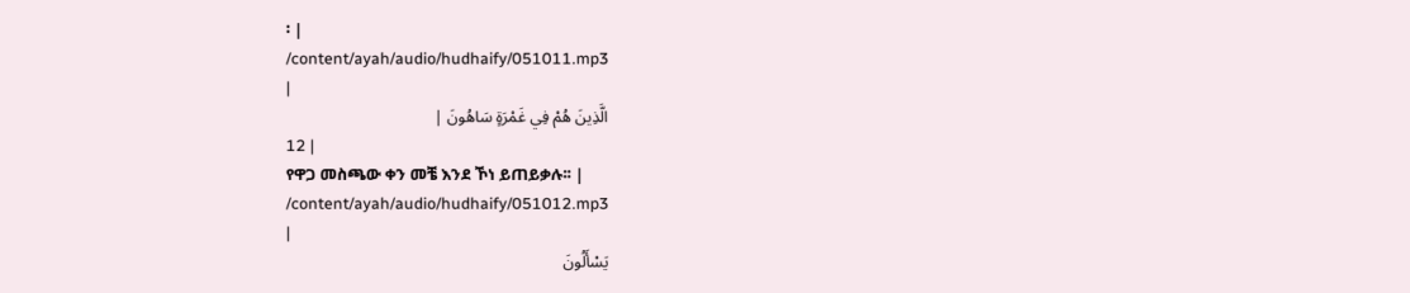፡ |
/content/ayah/audio/hudhaify/051011.mp3
|
الَّذِينَ هُمْ فِي غَمْرَةٍ سَاهُونَ |
12 |
የዋጋ መስጫው ቀን መቼ እንደ ኾነ ይጠይቃሉ፡፡ |
/content/ayah/audio/hudhaify/051012.mp3
|
يَسْأَلُونَ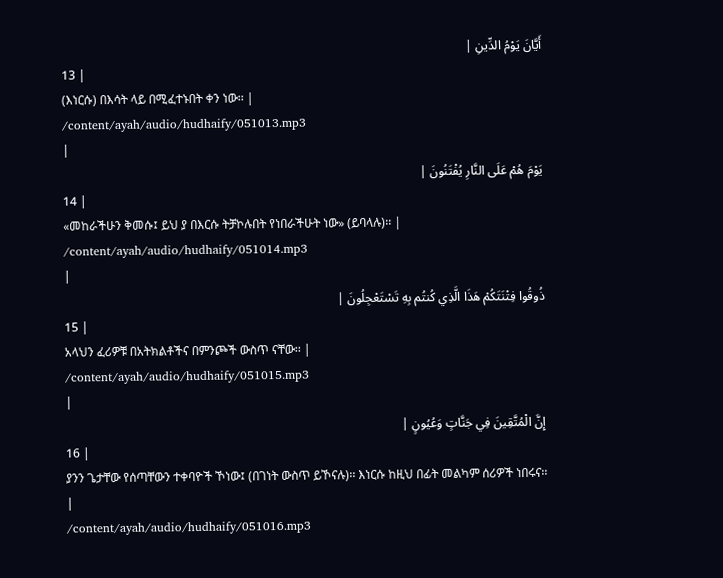أَيَّانَ يَوْمُ الدِّينِ |
13 |
(እነርሱ) በእሳት ላይ በሚፈተኑበት ቀን ነው፡፡ |
/content/ayah/audio/hudhaify/051013.mp3
|
يَوْمَ هُمْ عَلَى النَّارِ يُفْتَنُونَ |
14 |
«መከራችሁን ቅመሱ፤ ይህ ያ በእርሱ ትቻኮሉበት የነበራችሁት ነው» (ይባላሉ)፡፡ |
/content/ayah/audio/hudhaify/051014.mp3
|
ذُوقُوا فِتْنَتَكُمْ هَذَا الَّذِي كُنتُم بِهِ تَسْتَعْجِلُونَ |
15 |
አላህን ፈሪዎቹ በአትክልቶችና በምንጮች ውስጥ ናቸው፡፡ |
/content/ayah/audio/hudhaify/051015.mp3
|
إِنَّ الْمُتَّقِينَ فِي جَنَّاتٍ وَعُيُونٍ |
16 |
ያንን ጌታቸው የሰጣቸውን ተቀባዮች ኾነው፤ (በገነት ውስጥ ይኾናሉ)፡፡ እነርሱ ከዚህ በፊት መልካም ሰሪዎች ነበሩና፡፡ |
/content/ayah/audio/hudhaify/051016.mp3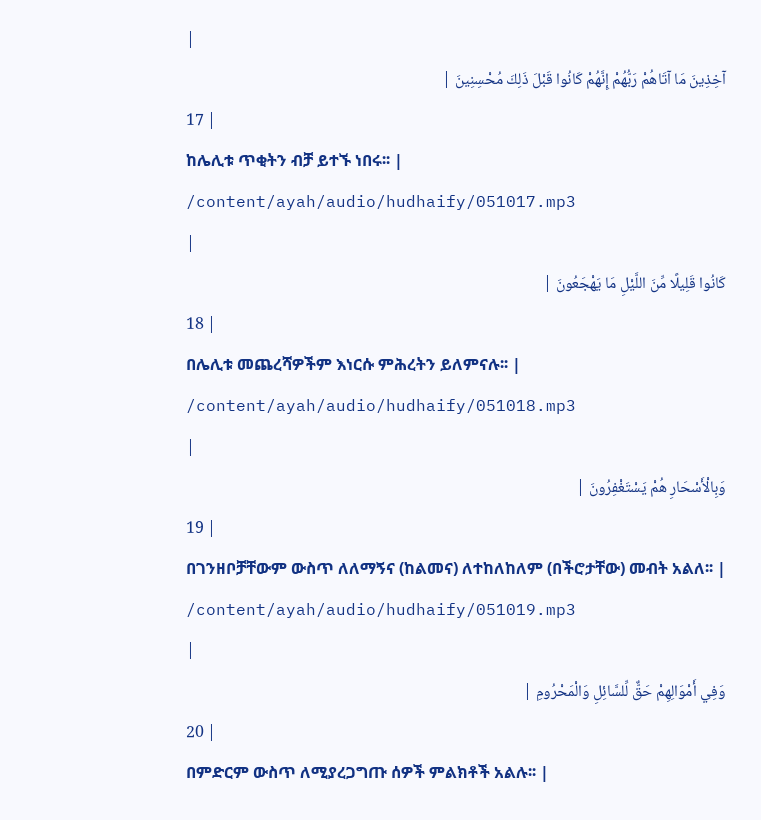|
آخِذِينَ مَا آتَاهُمْ رَبُّهُمْ إِنَّهُمْ كَانُوا قَبْلَ ذَلِكَ مُحْسِنِينَ |
17 |
ከሌሊቱ ጥቂትን ብቻ ይተኙ ነበሩ፡፡ |
/content/ayah/audio/hudhaify/051017.mp3
|
كَانُوا قَلِيلًا مِّنَ اللَّيْلِ مَا يَهْجَعُونَ |
18 |
በሌሊቱ መጨረሻዎችም እነርሱ ምሕረትን ይለምናሉ፡፡ |
/content/ayah/audio/hudhaify/051018.mp3
|
وَبِالْأَسْحَارِ هُمْ يَسْتَغْفِرُونَ |
19 |
በገንዘቦቻቸውም ውስጥ ለለማኝና (ከልመና) ለተከለከለም (በችሮታቸው) መብት አልለ፡፡ |
/content/ayah/audio/hudhaify/051019.mp3
|
وَفِي أَمْوَالِهِمْ حَقٌّ لِّلسَّائِلِ وَالْمَحْرُومِ |
20 |
በምድርም ውስጥ ለሚያረጋግጡ ሰዎች ምልክቶች አልሉ፡፡ |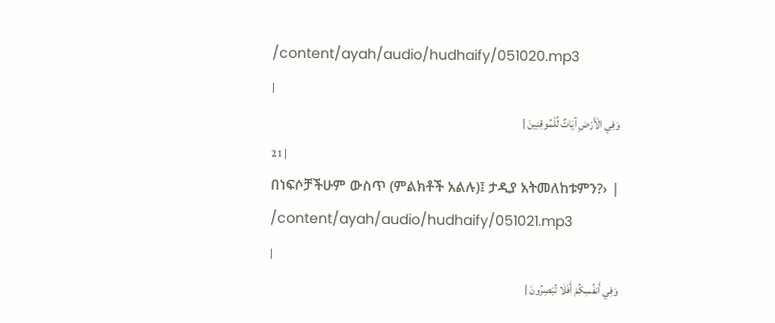/content/ayah/audio/hudhaify/051020.mp3
|
وَفِي الْأَرْضِ آيَاتٌ لِّلْمُوقِنِينَ |
21 |
በነፍሶቻችሁም ውስጥ (ምልክቶች አልሉ)፤ ታዲያ አትመለከቱምን?› |
/content/ayah/audio/hudhaify/051021.mp3
|
وَفِي أَنفُسِكُمْ أَفَلَا تُبْصِرُونَ |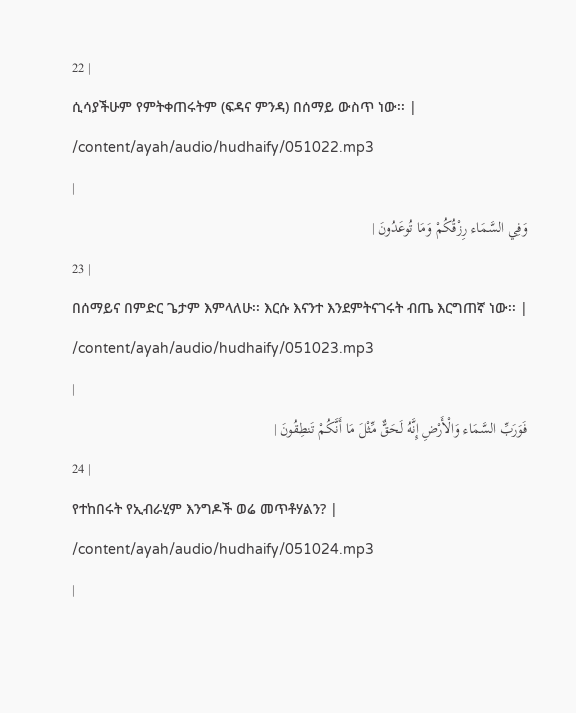22 |
ሲሳያችሁም የምትቀጠሩትም (ፍዳና ምንዳ) በሰማይ ውስጥ ነው፡፡ |
/content/ayah/audio/hudhaify/051022.mp3
|
وَفِي السَّمَاء رِزْقُكُمْ وَمَا تُوعَدُونَ |
23 |
በሰማይና በምድር ጌታም እምላለሁ፡፡ እርሱ እናንተ እንደምትናገሩት ብጤ እርግጠኛ ነው፡፡ |
/content/ayah/audio/hudhaify/051023.mp3
|
فَوَرَبِّ السَّمَاء وَالْأَرْضِ إِنَّهُ لَحَقٌّ مِّثْلَ مَا أَنَّكُمْ تَنطِقُونَ |
24 |
የተከበሩት የኢብራሂም እንግዶች ወሬ መጥቶሃልን? |
/content/ayah/audio/hudhaify/051024.mp3
|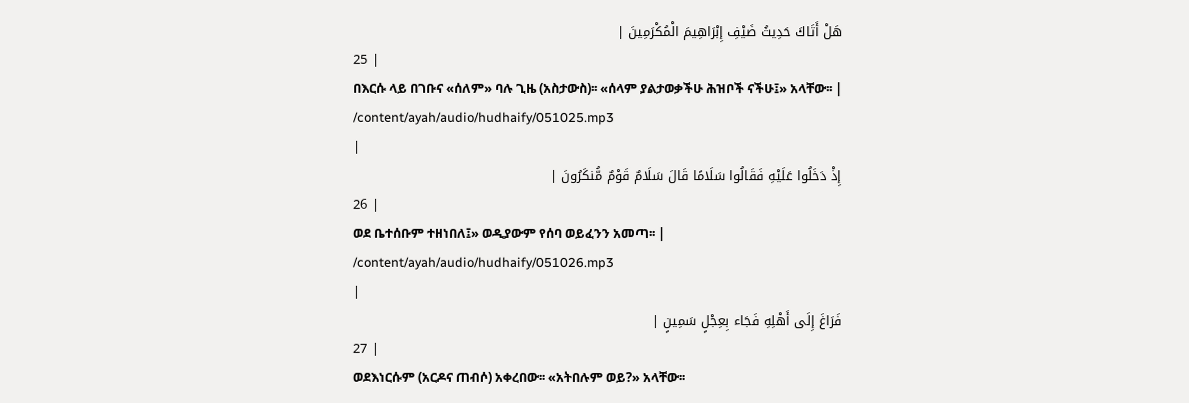هَلْ أَتَاكَ حَدِيثُ ضَيْفِ إِبْرَاهِيمَ الْمُكْرَمِينَ |
25 |
በእርሱ ላይ በገቡና «ሰለም» ባሉ ጊዜ (አስታውስ)፡፡ «ሰላም ያልታወቃችሁ ሕዝቦች ናችሁ፤» አላቸው፡፡ |
/content/ayah/audio/hudhaify/051025.mp3
|
إِذْ دَخَلُوا عَلَيْهِ فَقَالُوا سَلَامًا قَالَ سَلَامٌ قَوْمٌ مُّنكَرُونَ |
26 |
ወደ ቤተሰቡም ተዘነበለ፤» ወዲያውም የሰባ ወይፈንን አመጣ፡፡ |
/content/ayah/audio/hudhaify/051026.mp3
|
فَرَاغَ إِلَى أَهْلِهِ فَجَاء بِعِجْلٍ سَمِينٍ |
27 |
ወደእነርሱም (አርዶና ጠብሶ) አቀረበው፡፡ «አትበሉም ወይ?» አላቸው፡፡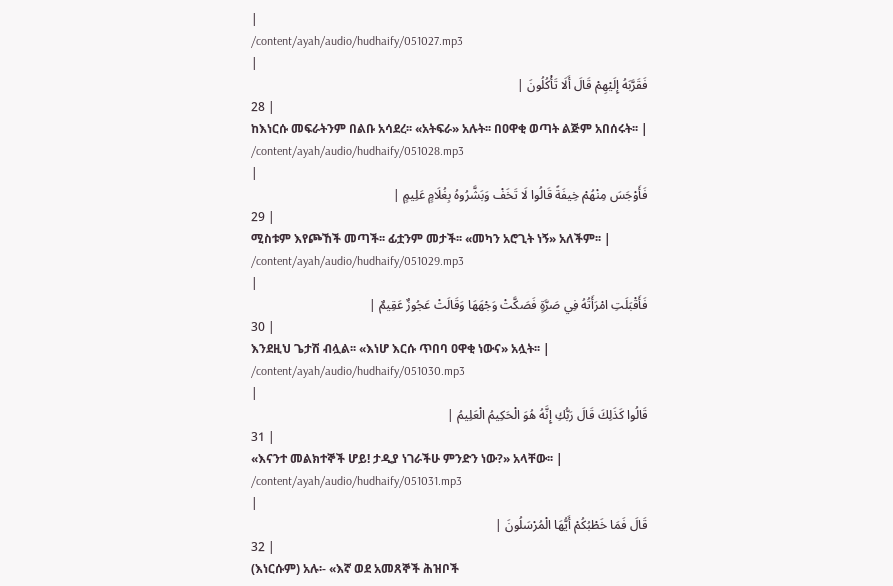|
/content/ayah/audio/hudhaify/051027.mp3
|
فَقَرَّبَهُ إِلَيْهِمْ قَالَ أَلَا تَأْكُلُونَ |
28 |
ከእነርሱ መፍራትንም በልቡ አሳደረ፡፡ «አትፍራ» አሉት፡፡ በዐዋቂ ወጣት ልጅም አበሰሩት፡፡ |
/content/ayah/audio/hudhaify/051028.mp3
|
فَأَوْجَسَ مِنْهُمْ خِيفَةً قَالُوا لَا تَخَفْ وَبَشَّرُوهُ بِغُلَامٍ عَلِيمٍ |
29 |
ሚስቱም እየጮኸች መጣች፡፡ ፊቷንም መታች፡፡ «መካን አሮጊት ነኝ» አለችም፡፡ |
/content/ayah/audio/hudhaify/051029.mp3
|
فَأَقْبَلَتِ امْرَأَتُهُ فِي صَرَّةٍ فَصَكَّتْ وَجْهَهَا وَقَالَتْ عَجُوزٌ عَقِيمٌ |
30 |
እንደዚህ ጌታሽ ብሏል፡፡ «እነሆ እርሱ ጥበባ ዐዋቂ ነውና» አሏት፡፡ |
/content/ayah/audio/hudhaify/051030.mp3
|
قَالُوا كَذَلِكَ قَالَ رَبُّكِ إِنَّهُ هُوَ الْحَكِيمُ الْعَلِيمُ |
31 |
«እናንተ መልክተኞች ሆይ! ታዲያ ነገራችሁ ምንድን ነው?» አላቸው፡፡ |
/content/ayah/audio/hudhaify/051031.mp3
|
قَالَ فَمَا خَطْبُكُمْ أَيُّهَا الْمُرْسَلُونَ |
32 |
(እነርሱም) አሉ፡- «እኛ ወደ አመጸኞች ሕዝቦች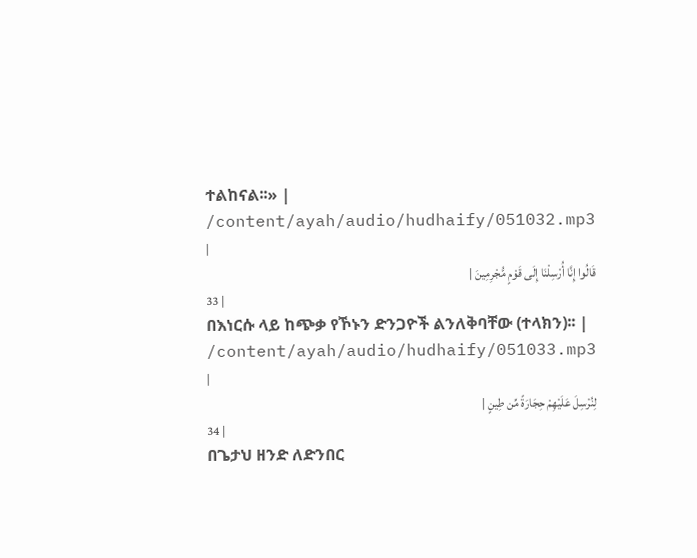ተልከናል፡፡» |
/content/ayah/audio/hudhaify/051032.mp3
|
قَالُوا إِنَّا أُرْسِلْنَا إِلَى قَوْمٍ مُّجْرِمِينَ |
33 |
በእነርሱ ላይ ከጭቃ የኾኑን ድንጋዮች ልንለቅባቸው (ተላክን)፡፡ |
/content/ayah/audio/hudhaify/051033.mp3
|
لِنُرْسِلَ عَلَيْهِمْ حِجَارَةً مِّن طِينٍ |
34 |
በጌታህ ዘንድ ለድንበር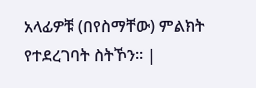አላፊዎቹ (በየስማቸው) ምልክት የተደረገባት ስትኾን፡፡ |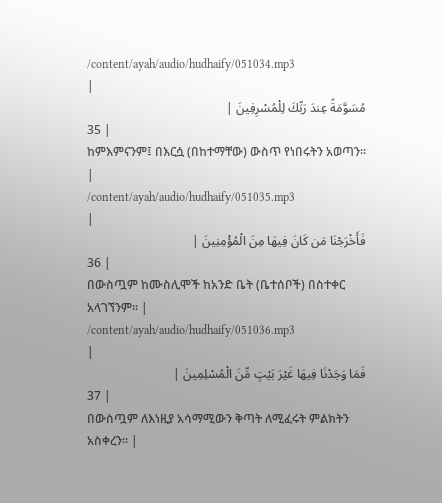/content/ayah/audio/hudhaify/051034.mp3
|
مُسَوَّمَةً عِندَ رَبِّكَ لِلْمُسْرِفِينَ |
35 |
ከምእምናንም፤ በእርሷ (በከተማቸው) ውስጥ የነበሩትን አወጣን፡፡ |
/content/ayah/audio/hudhaify/051035.mp3
|
فَأَخْرَجْنَا مَن كَانَ فِيهَا مِنَ الْمُؤْمِنِينَ |
36 |
በውስጧም ከሙስሊሞች ከአንድ ቤት (ቤተሰቦች) በስተቀር አላገኘንም፡፡ |
/content/ayah/audio/hudhaify/051036.mp3
|
فَمَا وَجَدْنَا فِيهَا غَيْرَ بَيْتٍ مِّنَ الْمُسْلِمِينَ |
37 |
በውስጧም ለእነዚያ አሳማሚውን ቅጣት ለሚፈሩት ምልክትን አስቀረን፡፡ |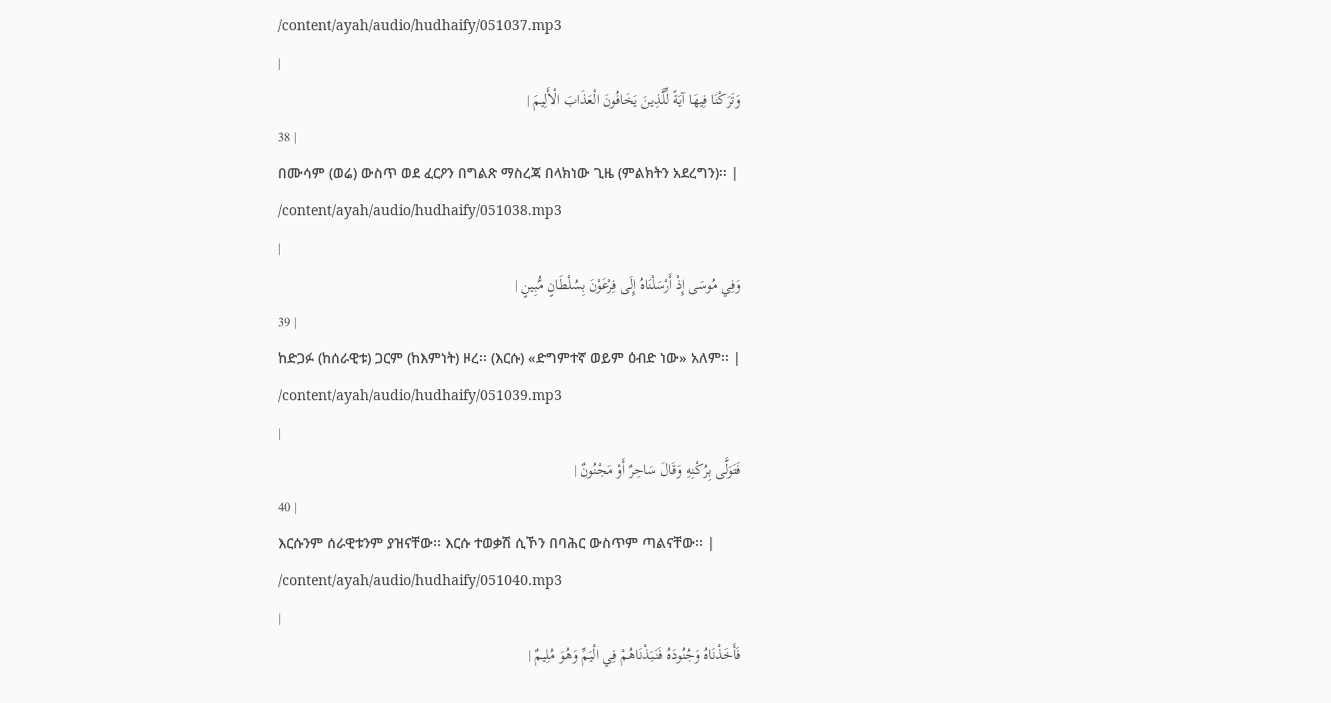/content/ayah/audio/hudhaify/051037.mp3
|
وَتَرَكْنَا فِيهَا آيَةً لِّلَّذِينَ يَخَافُونَ الْعَذَابَ الْأَلِيمَ |
38 |
በሙሳም (ወሬ) ውስጥ ወደ ፈርዖን በግልጽ ማስረጃ በላክነው ጊዜ (ምልክትን አደረግን)፡፡ |
/content/ayah/audio/hudhaify/051038.mp3
|
وَفِي مُوسَى إِذْ أَرْسَلْنَاهُ إِلَى فِرْعَوْنَ بِسُلْطَانٍ مُّبِينٍ |
39 |
ከድጋፉ (ከሰራዊቱ) ጋርም (ከእምነት) ዞረ፡፡ (እርሱ) «ድግምተኛ ወይም ዕብድ ነው» አለም፡፡ |
/content/ayah/audio/hudhaify/051039.mp3
|
فَتَوَلَّى بِرُكْنِهِ وَقَالَ سَاحِرٌ أَوْ مَجْنُونٌ |
40 |
እርሱንም ሰራዊቱንም ያዝናቸው፡፡ እርሱ ተወቃሽ ሲኾን በባሕር ውስጥም ጣልናቸው፡፡ |
/content/ayah/audio/hudhaify/051040.mp3
|
فَأَخَذْنَاهُ وَجُنُودَهُ فَنَبَذْنَاهُمْ فِي الْيَمِّ وَهُوَ مُلِيمٌ |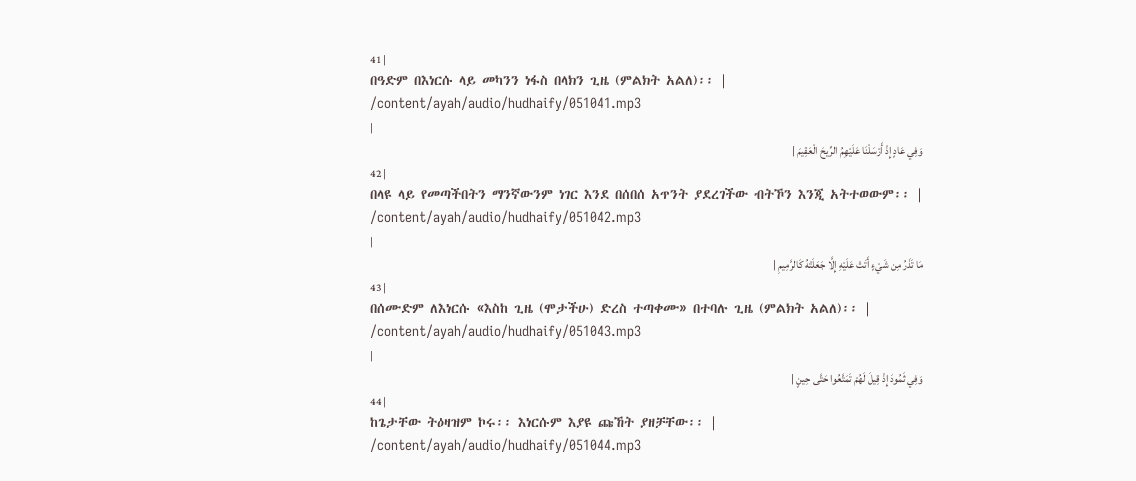41 |
በዓድም በእነርሱ ላይ መካንን ነፋስ በላክን ጊዜ (ምልክት አልለ)፡፡ |
/content/ayah/audio/hudhaify/051041.mp3
|
وَفِي عَادٍ إِذْ أَرْسَلْنَا عَلَيْهِمُ الرِّيحَ الْعَقِيمَ |
42 |
በላዩ ላይ የመጣችበትን ማንኛውንም ነገር እንደ በሰበሰ አጥንት ያደረገችው ብትኾን እንጂ አትተወውም፡፡ |
/content/ayah/audio/hudhaify/051042.mp3
|
مَا تَذَرُ مِن شَيْءٍ أَتَتْ عَلَيْهِ إِلَّا جَعَلَتْهُ كَالرَّمِيمِ |
43 |
በሰሙድም ለእነርሱ «እስከ ጊዜ (ሞታችሁ) ድረስ ተጣቀሙ» በተባሉ ጊዜ (ምልክት አልለ)፡፡ |
/content/ayah/audio/hudhaify/051043.mp3
|
وَفِي ثَمُودَ إِذْ قِيلَ لَهُمْ تَمَتَّعُوا حَتَّى حِينٍ |
44 |
ከጌታቸው ትዕዛዝም ኮሩ፡፡ እነርሱም እያዩ ጩኸት ያዘቻቸው፡፡ |
/content/ayah/audio/hudhaify/051044.mp3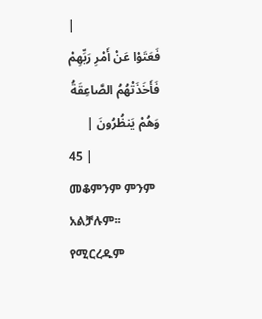|
فَعَتَوْا عَنْ أَمْرِ رَبِّهِمْ فَأَخَذَتْهُمُ الصَّاعِقَةُ وَهُمْ يَنظُرُونَ |
45 |
መቆምንም ምንም አልቻሉም፡፡ የሚርረዱም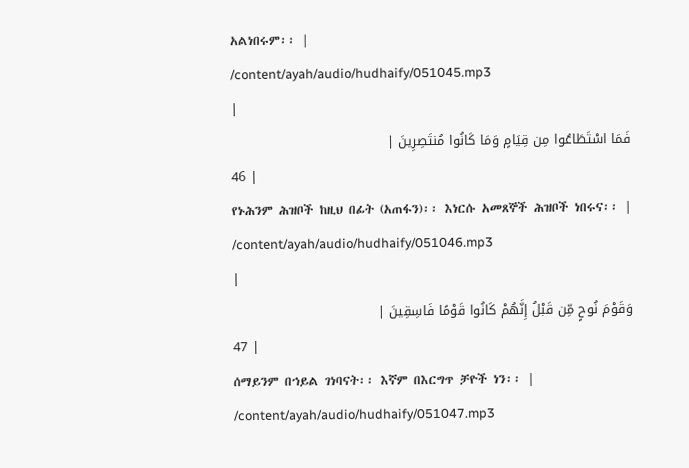አልነበሩም፡፡ |
/content/ayah/audio/hudhaify/051045.mp3
|
فَمَا اسْتَطَاعُوا مِن قِيَامٍ وَمَا كَانُوا مُنتَصِرِينَ |
46 |
የኑሕንም ሕዝቦች ከዚህ በፊት (አጠፋን)፡፡ እነርሱ አመጸኞች ሕዝቦች ነበሩና፡፡ |
/content/ayah/audio/hudhaify/051046.mp3
|
وَقَوْمَ نُوحٍ مِّن قَبْلُ إِنَّهُمْ كَانُوا قَوْمًا فَاسِقِينَ |
47 |
ሰማይንም በኀይል ገነባናት፡፡ እኛም በእርግጥ ቻዮች ነን፡፡ |
/content/ayah/audio/hudhaify/051047.mp3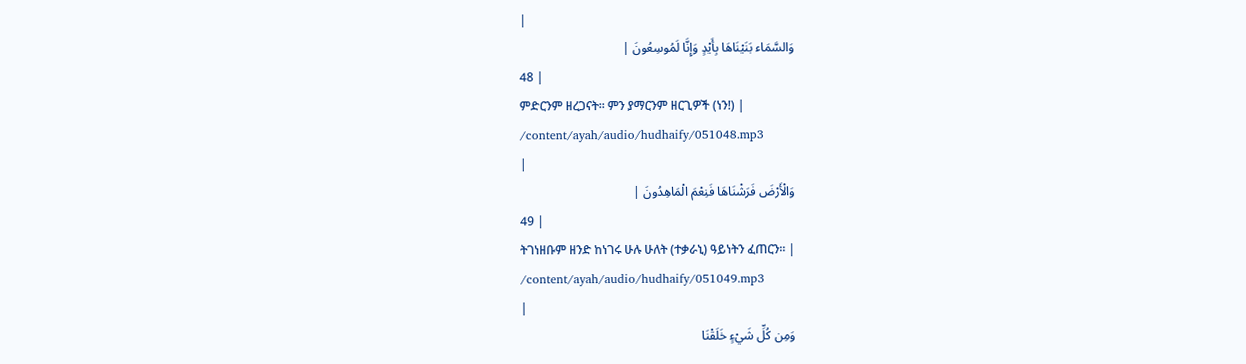|
وَالسَّمَاء بَنَيْنَاهَا بِأَيْدٍ وَإِنَّا لَمُوسِعُونَ |
48 |
ምድርንም ዘረጋናት፡፡ ምን ያማርንም ዘርጊዎች (ነን!) |
/content/ayah/audio/hudhaify/051048.mp3
|
وَالْأَرْضَ فَرَشْنَاهَا فَنِعْمَ الْمَاهِدُونَ |
49 |
ትገነዘቡም ዘንድ ከነገሩ ሁሉ ሁለት (ተቃራኒ) ዓይነትን ፈጠርን፡፡ |
/content/ayah/audio/hudhaify/051049.mp3
|
وَمِن كُلِّ شَيْءٍ خَلَقْنَا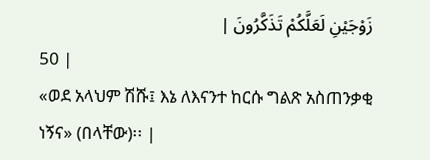زَوْجَيْنِ لَعَلَّكُمْ تَذَكَّرُونَ |
50 |
«ወደ አላህም ሽሹ፤ እኔ ለእናንተ ከርሱ ግልጽ አስጠንቃቂ ነኝና» (በላቸው)፡፡ |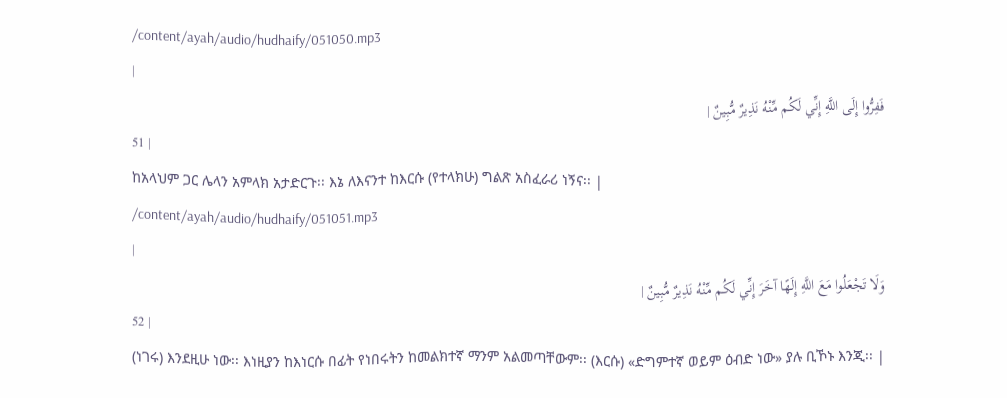/content/ayah/audio/hudhaify/051050.mp3
|
فَفِرُّوا إِلَى اللَّهِ إِنِّي لَكُم مِّنْهُ نَذِيرٌ مُّبِينٌ |
51 |
ከአላህም ጋር ሌላን አምላክ አታድርጉ፡፡ እኔ ለእናንተ ከእርሱ (የተላክሁ) ግልጽ አስፈራሪ ነኝና፡፡ |
/content/ayah/audio/hudhaify/051051.mp3
|
وَلَا تَجْعَلُوا مَعَ اللَّهِ إِلَهًا آخَرَ إِنِّي لَكُم مِّنْهُ نَذِيرٌ مُّبِينٌ |
52 |
(ነገሩ) እንደዚሁ ነው፡፡ እነዚያን ከእነርሱ በፊት የነበሩትን ከመልክተኛ ማንም አልመጣቸውም፡፡ (እርሱ) «ድግምተኛ ወይም ዕብድ ነው» ያሉ ቢኾኑ እንጂ፡፡ |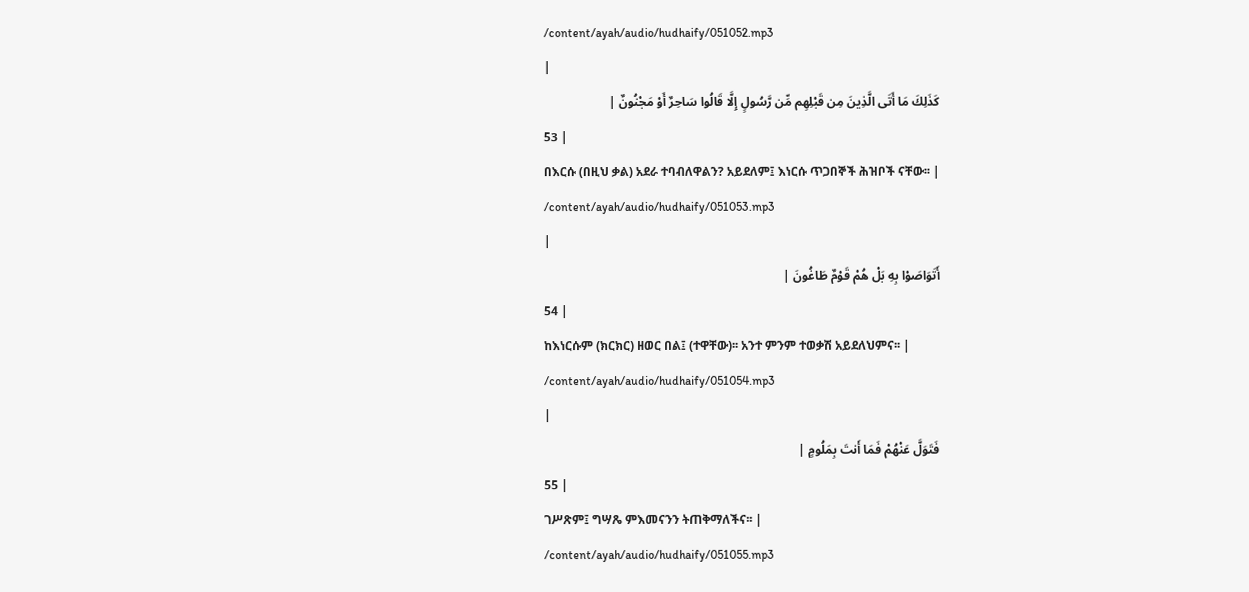/content/ayah/audio/hudhaify/051052.mp3
|
كَذَلِكَ مَا أَتَى الَّذِينَ مِن قَبْلِهِم مِّن رَّسُولٍ إِلَّا قَالُوا سَاحِرٌ أَوْ مَجْنُونٌ |
53 |
በእርሱ (በዚህ ቃል) አደራ ተባብለዋልን? አይደለም፤ እነርሱ ጥጋበኞች ሕዝቦች ናቸው፡፡ |
/content/ayah/audio/hudhaify/051053.mp3
|
أَتَوَاصَوْا بِهِ بَلْ هُمْ قَوْمٌ طَاغُونَ |
54 |
ከእነርሱም (ክርክር) ዘወር በል፤ (ተዋቸው)፡፡ አንተ ምንም ተወቃሽ አይደለህምና፡፡ |
/content/ayah/audio/hudhaify/051054.mp3
|
فَتَوَلَّ عَنْهُمْ فَمَا أَنتَ بِمَلُومٍ |
55 |
ገሥጽም፤ ግሣጼ ምእመናንን ትጠቅማለችና፡፡ |
/content/ayah/audio/hudhaify/051055.mp3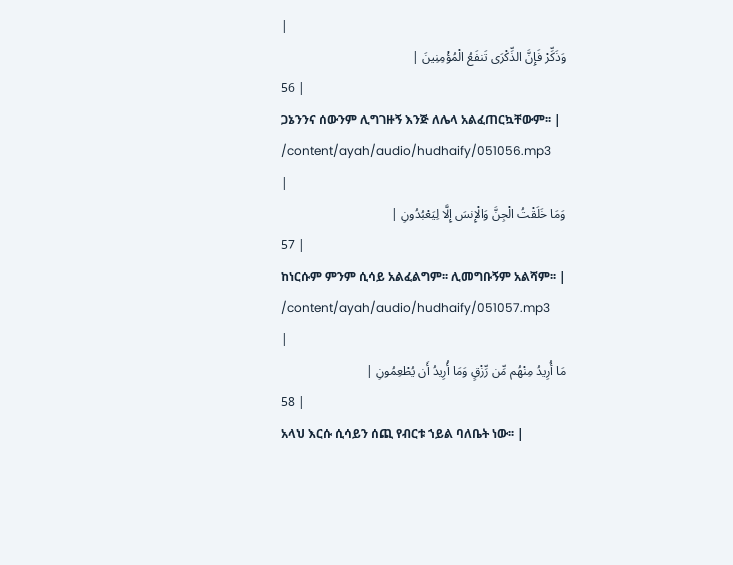|
وَذَكِّرْ فَإِنَّ الذِّكْرَى تَنفَعُ الْمُؤْمِنِينَ |
56 |
ጋኔንንና ሰውንም ሊግገዙኝ እንጅ ለሌላ አልፈጠርኳቸውም፡፡ |
/content/ayah/audio/hudhaify/051056.mp3
|
وَمَا خَلَقْتُ الْجِنَّ وَالْإِنسَ إِلَّا لِيَعْبُدُونِ |
57 |
ከነርሱም ምንም ሲሳይ አልፈልግም፡፡ ሊመግቡኝም አልሻም፡፡ |
/content/ayah/audio/hudhaify/051057.mp3
|
مَا أُرِيدُ مِنْهُم مِّن رِّزْقٍ وَمَا أُرِيدُ أَن يُطْعِمُونِ |
58 |
አላህ እርሱ ሲሳይን ሰጪ የብርቱ ኀይል ባለቤት ነው፡፡ |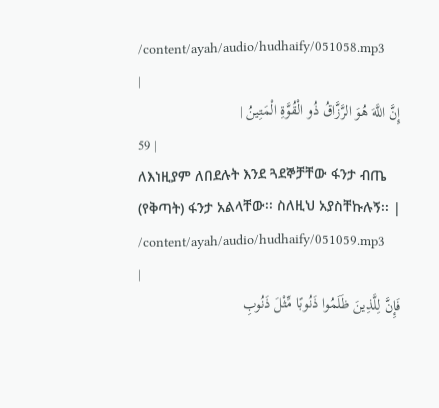/content/ayah/audio/hudhaify/051058.mp3
|
إِنَّ اللَّهَ هُوَ الرَّزَّاقُ ذُو الْقُوَّةِ الْمَتِينُ |
59 |
ለእነዚያም ለበደሉት እንደ ጓደኞቻቸው ፋንታ ብጤ (የቅጣት) ፋንታ አልላቸው፡፡ ስለዚህ አያስቸኩሉኝ፡፡ |
/content/ayah/audio/hudhaify/051059.mp3
|
فَإِنَّ لِلَّذِينَ ظَلَمُوا ذَنُوبًا مِّثْلَ ذَنُوبِ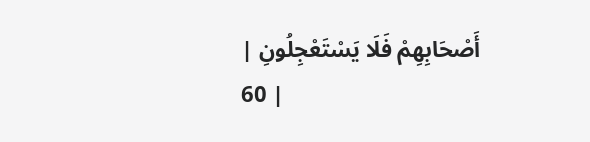أَصْحَابِهِمْ فَلَا يَسْتَعْجِلُونِ |
60 |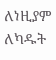ለነዚያም ለካዱት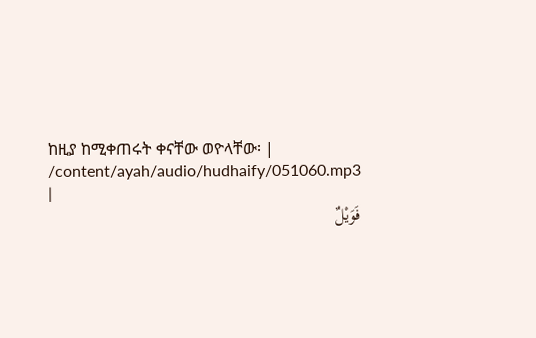ከዚያ ከሚቀጠሩት ቀናቸው ወዮላቸው፡ |
/content/ayah/audio/hudhaify/051060.mp3
|
فَوَيْلٌ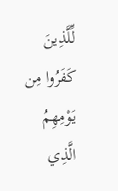لِّلَّذِينَ كَفَرُوا مِن يَوْمِهِمُ الَّذِي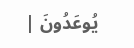يُوعَدُونَ |